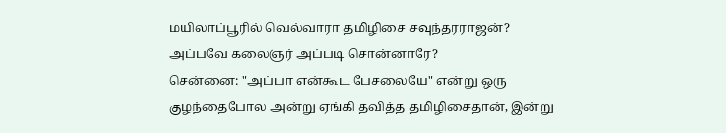மயிலாப்பூரில் வெல்வாரா தமிழிசை சவுந்தரராஜன்? அப்பவே கலைஞர் அப்படி சொன்னாரே?
சென்னை: "அப்பா என்கூட பேசலையே" என்று ஒரு குழந்தைபோல அன்று ஏங்கி தவித்த தமிழிசைதான், இன்று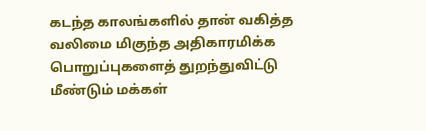கடந்த காலங்களில் தான் வகித்த வலிமை மிகுந்த அதிகாரமிக்க பொறுப்புகளைத் துறந்துவிட்டு மீண்டும் மக்கள்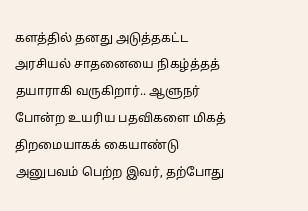களத்தில் தனது அடுத்தகட்ட அரசியல் சாதனையை நிகழ்த்தத் தயாராகி வருகிறார்.. ஆளுநர் போன்ற உயரிய பதவிகளை மிகத் திறமையாகக் கையாண்டு அனுபவம் பெற்ற இவர், தற்போது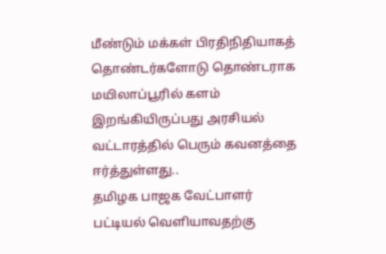மீண்டும் மக்கள் பிரதிநிதியாகத் தொண்டர்களோடு தொண்டராக மயிலாப்பூரில் களம் இறங்கியிருப்பது அரசியல் வட்டாரத்தில் பெரும் கவனத்தை ஈர்த்துள்ளது..
தமிழக பாஜக வேட்பாளர் பட்டியல் வெளியாவதற்கு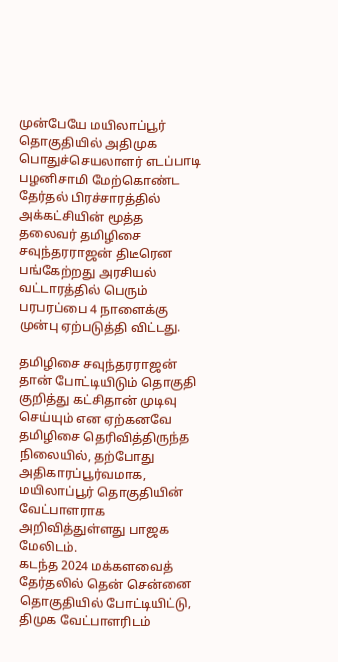முன்பேயே மயிலாப்பூர் தொகுதியில் அதிமுக பொதுச்செயலாளர் எடப்பாடி பழனிசாமி மேற்கொண்ட தேர்தல் பிரச்சாரத்தில் அக்கட்சியின் மூத்த தலைவர் தமிழிசை சவுந்தரராஜன் திடீரென பங்கேற்றது அரசியல் வட்டாரத்தில் பெரும் பரபரப்பை 4 நாளைக்கு முன்பு ஏற்படுத்தி விட்டது.

தமிழிசை சவுந்தரராஜன்
தான் போட்டியிடும் தொகுதி குறித்து கட்சிதான் முடிவு செய்யும் என ஏற்கனவே தமிழிசை தெரிவித்திருந்த நிலையில், தற்போது அதிகாரப்பூர்வமாக, மயிலாப்பூர் தொகுதியின் வேட்பாளராக அறிவித்துள்ளது பாஜக மேலிடம்.
கடந்த 2024 மக்களவைத் தேர்தலில் தென் சென்னை தொகுதியில் போட்டியிட்டு, திமுக வேட்பாளரிடம்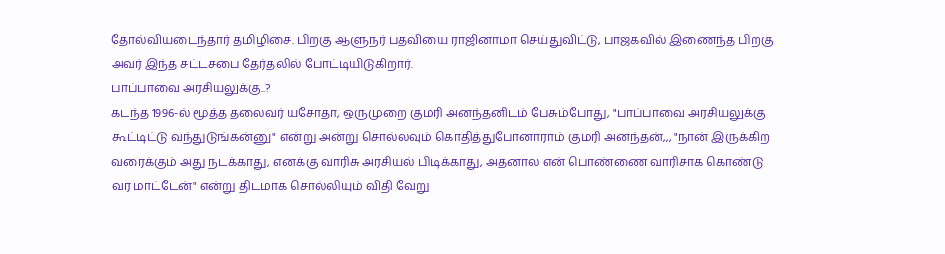தோல்வியடைந்தார் தமிழிசை. பிறகு ஆளுநர் பதவியை ராஜினாமா செய்துவிட்டு, பாஜகவில் இணைந்த பிறகு அவர் இந்த சட்டசபை தேர்தலில் போட்டியிடுகிறார்.
பாப்பாவை அரசியலுக்கு..?
கடந்த 1996-ல் மூத்த தலைவர் யசோதா, ஒருமுறை குமரி அனந்தனிடம் பேசும்போது, "பாப்பாவை அரசியலுக்கு கூட்டிட்டு வந்துடுங்கன்னு" என்று அன்று சொல்லவும் கொதித்துபோனாராம் குமரி அனந்தன்,,, "நான் இருக்கிற வரைக்கும் அது நடக்காது, எனக்கு வாரிசு அரசியல் பிடிக்காது, அதனால என் பொண்ணை வாரிசாக கொண்டு வர மாட்டேன்" என்று திடமாக சொல்லியும் விதி வேறு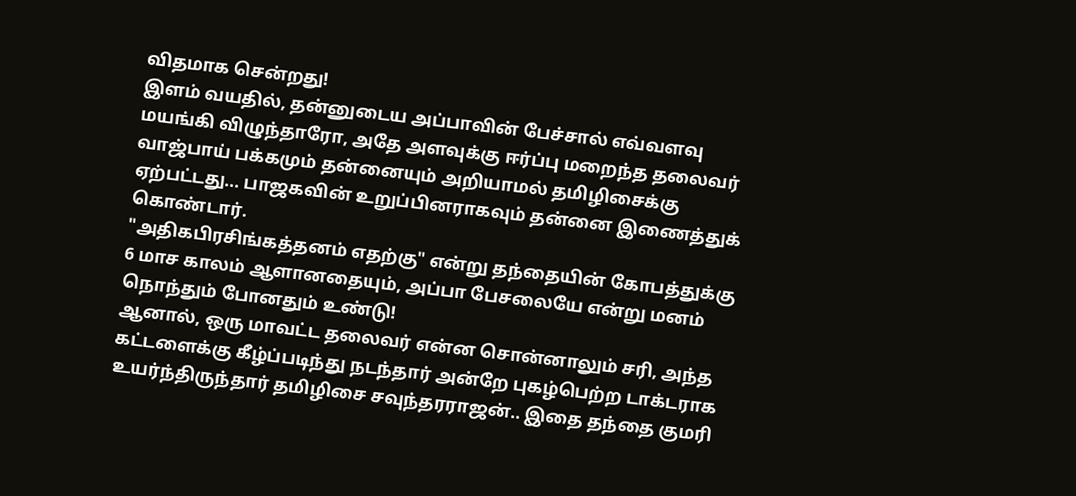விதமாக சென்றது!
இளம் வயதில், தன்னுடைய அப்பாவின் பேச்சால் எவ்வளவு மயங்கி விழுந்தாரோ, அதே அளவுக்கு ஈர்ப்பு மறைந்த தலைவர் வாஜ்பாய் பக்கமும் தன்னையும் அறியாமல் தமிழிசைக்கு ஏற்பட்டது... பாஜகவின் உறுப்பினராகவும் தன்னை இணைத்துக் கொண்டார்.
"அதிகபிரசிங்கத்தனம் எதற்கு" என்று தந்தையின் கோபத்துக்கு 6 மாச காலம் ஆளானதையும், அப்பா பேசலையே என்று மனம் நொந்தும் போனதும் உண்டு!
ஆனால், ஒரு மாவட்ட தலைவர் என்ன சொன்னாலும் சரி, அந்த கட்டளைக்கு கீழ்ப்படிந்து நடந்தார் அன்றே புகழ்பெற்ற டாக்டராக உயர்ந்திருந்தார் தமிழிசை சவுந்தரராஜன்.. இதை தந்தை குமரி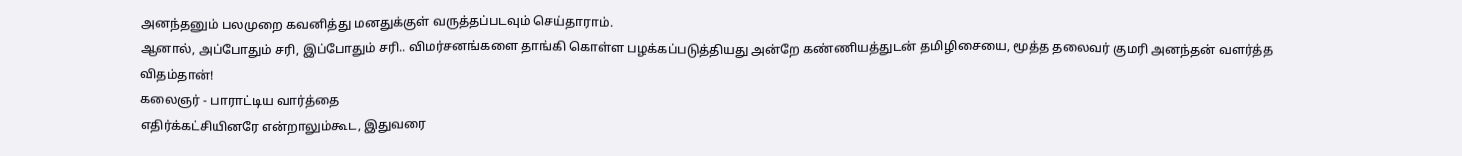அனந்தனும் பலமுறை கவனித்து மனதுக்குள் வருத்தப்படவும் செய்தாராம்.
ஆனால், அப்போதும் சரி, இப்போதும் சரி.. விமர்சனங்களை தாங்கி கொள்ள பழக்கப்படுத்தியது அன்றே கண்ணியத்துடன் தமிழிசையை, மூத்த தலைவர் குமரி அனந்தன் வளர்த்த விதம்தான்!
கலைஞர் - பாராட்டிய வார்த்தை
எதிர்க்கட்சியினரே என்றாலும்கூட, இதுவரை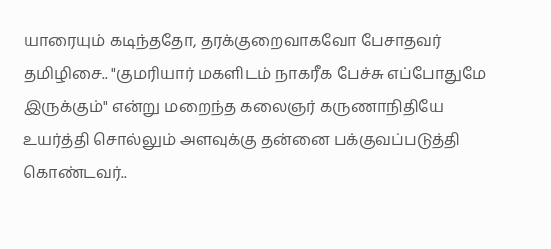யாரையும் கடிந்ததோ, தரக்குறைவாகவோ பேசாதவர் தமிழிசை.. "குமரியார் மகளிடம் நாகரீக பேச்சு எப்போதுமே இருக்கும்" என்று மறைந்த கலைஞர் கருணாநிதியே உயர்த்தி சொல்லும் அளவுக்கு தன்னை பக்குவப்படுத்தி கொண்டவர்..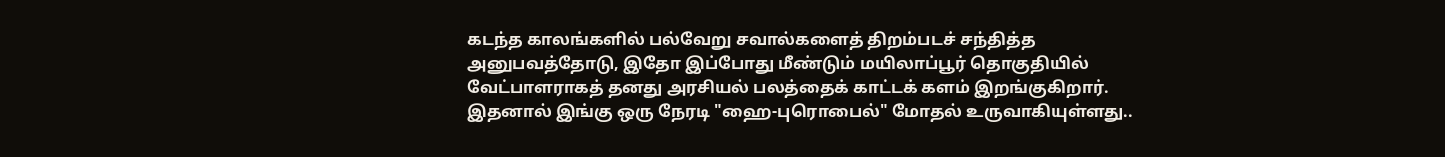கடந்த காலங்களில் பல்வேறு சவால்களைத் திறம்படச் சந்தித்த அனுபவத்தோடு, இதோ இப்போது மீண்டும் மயிலாப்பூர் தொகுதியில் வேட்பாளராகத் தனது அரசியல் பலத்தைக் காட்டக் களம் இறங்குகிறார். இதனால் இங்கு ஒரு நேரடி "ஹை-புரொபைல்" மோதல் உருவாகியுள்ளது..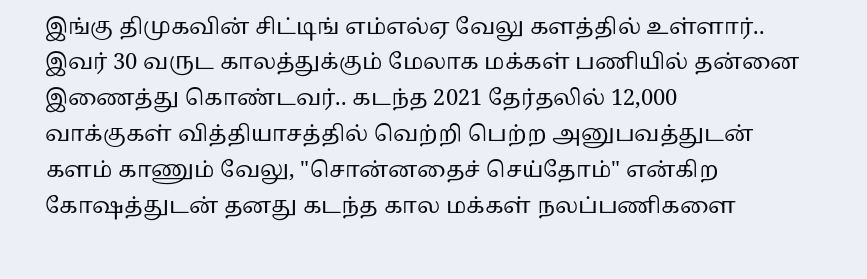இங்கு திமுகவின் சிட்டிங் எம்எல்ஏ வேலு களத்தில் உள்ளார்.. இவர் 30 வருட காலத்துக்கும் மேலாக மக்கள் பணியில் தன்னை இணைத்து கொண்டவர்.. கடந்த 2021 தேர்தலில் 12,000 வாக்குகள் வித்தியாசத்தில் வெற்றி பெற்ற அனுபவத்துடன் களம் காணும் வேலு, "சொன்னதைச் செய்தோம்" என்கிற கோஷத்துடன் தனது கடந்த கால மக்கள் நலப்பணிகளை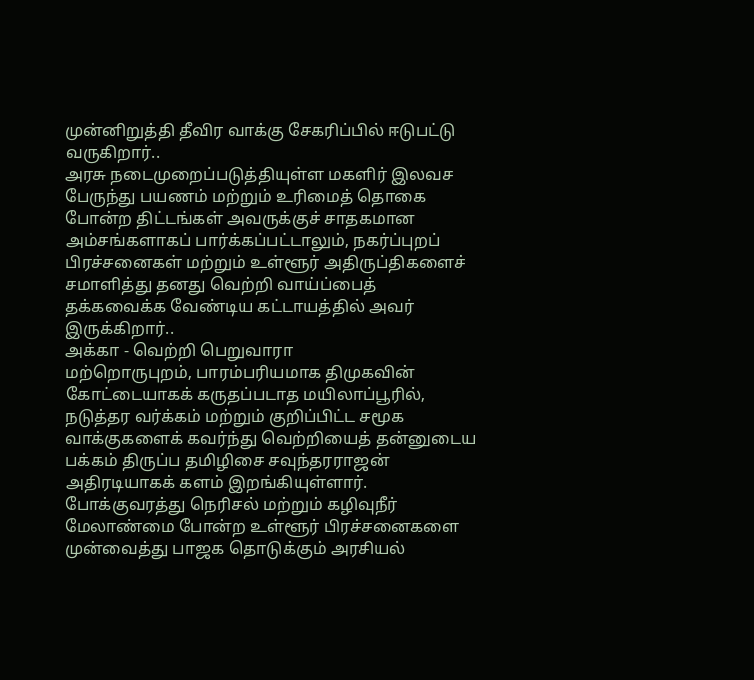முன்னிறுத்தி தீவிர வாக்கு சேகரிப்பில் ஈடுபட்டு வருகிறார்..
அரசு நடைமுறைப்படுத்தியுள்ள மகளிர் இலவச பேருந்து பயணம் மற்றும் உரிமைத் தொகை போன்ற திட்டங்கள் அவருக்குச் சாதகமான அம்சங்களாகப் பார்க்கப்பட்டாலும், நகர்ப்புறப் பிரச்சனைகள் மற்றும் உள்ளூர் அதிருப்திகளைச் சமாளித்து தனது வெற்றி வாய்ப்பைத் தக்கவைக்க வேண்டிய கட்டாயத்தில் அவர் இருக்கிறார்..
அக்கா - வெற்றி பெறுவாரா
மற்றொருபுறம், பாரம்பரியமாக திமுகவின் கோட்டையாகக் கருதப்படாத மயிலாப்பூரில், நடுத்தர வர்க்கம் மற்றும் குறிப்பிட்ட சமூக வாக்குகளைக் கவர்ந்து வெற்றியைத் தன்னுடைய பக்கம் திருப்ப தமிழிசை சவுந்தரராஜன் அதிரடியாகக் களம் இறங்கியுள்ளார்.
போக்குவரத்து நெரிசல் மற்றும் கழிவுநீர் மேலாண்மை போன்ற உள்ளூர் பிரச்சனைகளை முன்வைத்து பாஜக தொடுக்கும் அரசியல்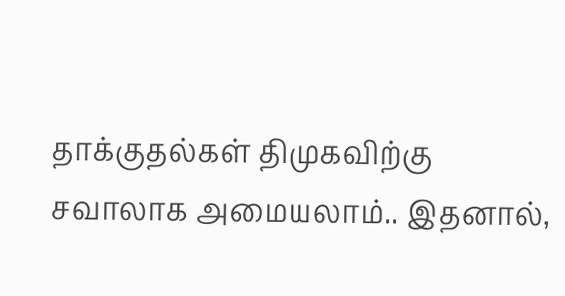தாக்குதல்கள் திமுகவிற்கு சவாலாக அமையலாம்.. இதனால்,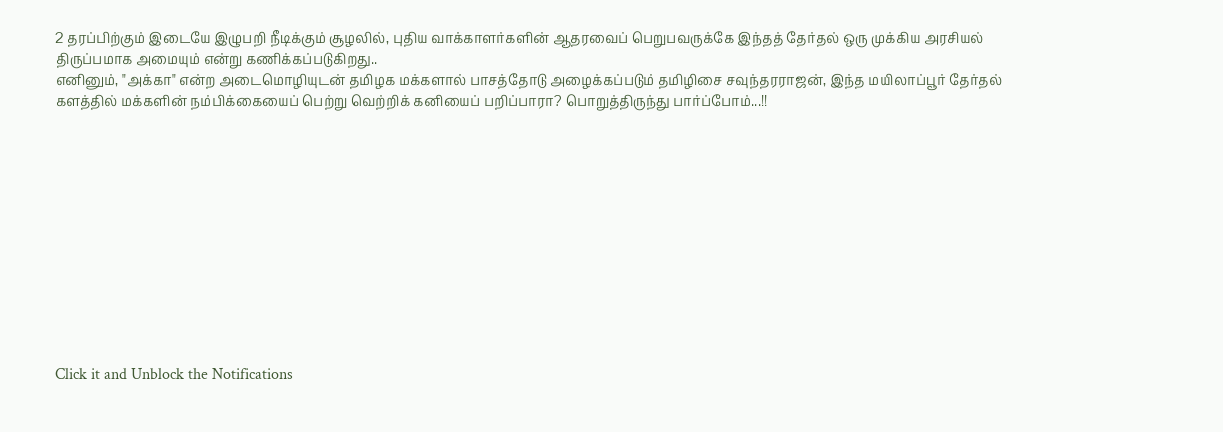2 தரப்பிற்கும் இடையே இழுபறி நீடிக்கும் சூழலில், புதிய வாக்காளர்களின் ஆதரவைப் பெறுபவருக்கே இந்தத் தேர்தல் ஒரு முக்கிய அரசியல் திருப்பமாக அமையும் என்று கணிக்கப்படுகிறது..
எனினும், "அக்கா" என்ற அடைமொழியுடன் தமிழக மக்களால் பாசத்தோடு அழைக்கப்படும் தமிழிசை சவுந்தரராஜன், இந்த மயிலாப்பூர் தேர்தல் களத்தில் மக்களின் நம்பிக்கையைப் பெற்று வெற்றிக் கனியைப் பறிப்பாரா? பொறுத்திருந்து பார்ப்போம்...!!












Click it and Unblock the Notifications